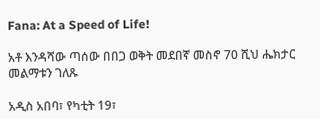Fana: At a Speed of Life!

አቶ እንዳሻው ጣሰው በበጋ ወቅት መደበኛ መስኖ 70 ሺህ ሔክታር መልማቱን ገለጹ

አዲስ አበባ፣ የካቲት 19፣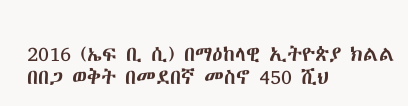2016 (ኤፍ ቢ ሲ) በማዕከላዊ ኢትዮጵያ ክልል በበጋ ወቅት በመደበኛ መስኖ 450 ሺህ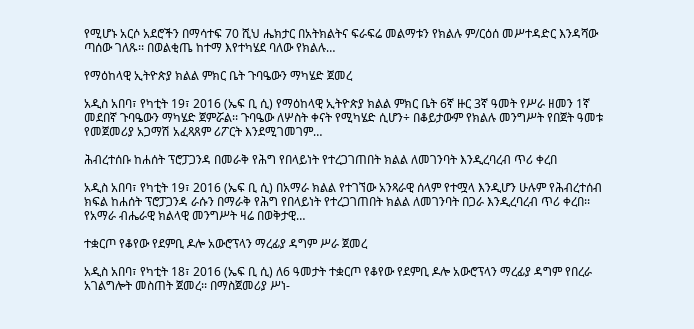የሚሆኑ አርሶ አደሮችን በማሳተፍ 70 ሺህ ሔክታር በአትክልትና ፍራፍሬ መልማቱን የክልሉ ም/ርዕሰ መሥተዳድር እንዳሻው ጣሰው ገለጹ፡፡ በወልቂጤ ከተማ እየተካሄደ ባለው የክልሉ…

የማዕከላዊ ኢትዮጵያ ክልል ምክር ቤት ጉባዔውን ማካሄድ ጀመረ

አዲስ አበባ፣ የካቲት 19፣ 2016 (ኤፍ ቢ ሲ) የማዕከላዊ ኢትዮጵያ ክልል ምክር ቤት 6ኛ ዙር 3ኛ ዓመት የሥራ ዘመን 1ኛ መደበኛ ጉባዔውን ማካሄድ ጀምሯል፡፡ ጉባዔው ለሦስት ቀናት የሚካሄድ ሲሆን÷ በቆይታውም የክልሉ መንግሥት የበጀት ዓመቱ የመጀመሪያ አጋማሽ አፈጻጸም ሪፖርት እንደሚገመገም…

ሕብረተሰቡ ከሐሰት ፕሮፓጋንዳ በመራቅ የሕግ የበላይነት የተረጋገጠበት ክልል ለመገንባት እንዲረባረብ ጥሪ ቀረበ

አዲስ አበባ፣ የካቲት 19፣ 2016 (ኤፍ ቢ ሲ) በአማራ ክልል የተገኘው አንጻራዊ ሰላም የተሟላ እንዲሆን ሁሉም የሕብረተሰብ ክፍል ከሐሰት ፕሮፓጋንዳ ራሱን በማራቅ የሕግ የበላይነት የተረጋገጠበት ክልል ለመገንባት በጋራ እንዲረባረብ ጥሪ ቀረበ፡፡ የአማራ ብሔራዊ ክልላዊ መንግሥት ዛሬ በወቅታዊ…

ተቋርጦ የቆየው የደምቢ ዶሎ አውሮፕላን ማረፊያ ዳግም ሥራ ጀመረ

አዲስ አበባ፣ የካቲት 18፣ 2016 (ኤፍ ቢ ሲ) ለ6 ዓመታት ተቋርጦ የቆየው የደምቢ ዶሎ አውሮፕላን ማረፊያ ዳግም የበረራ አገልግሎት መስጠት ጀመረ፡፡ በማስጀመሪያ ሥነ-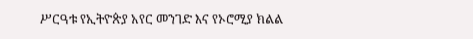ሥርዓቱ የኢትዮጵያ አየር መንገድ እና የኦሮሚያ ክልል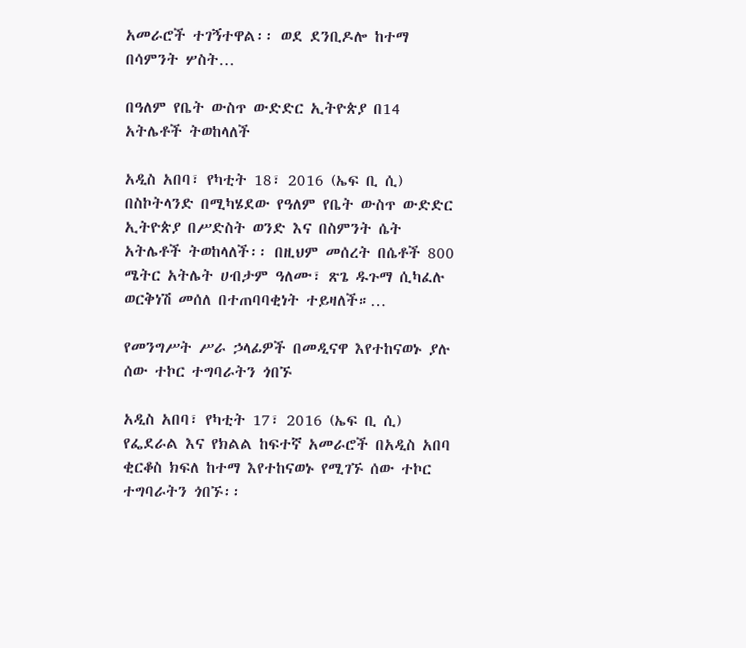አመራሮች ተገኝተዋል፡፡ ወደ ደንቢዶሎ ከተማ በሳምንት ሦስት…

በዓለም የቤት ውስጥ ውድድር ኢትዮጵያ በ14 አትሌቶች ትወከላለች

አዲስ አበባ፣ የካቲት 18፣ 2016 (ኤፍ ቢ ሲ) በስኮትላንድ በሚካሄደው የዓለም የቤት ውስጥ ውድድር ኢትዮጵያ በሥድስት ወንድ እና በስምንት ሴት አትሌቶች ትወከላለች፡፡ በዚህም መሰረት በሴቶች 800 ሜትር አትሌት ሀብታም ዓለሙ፣ ጽጌ ዱጉማ ሲካፈሉ ወርቅነሽ መሰለ በተጠባባቂነት ተይዛለች።…

የመንግሥት ሥራ ኃላፊዎች በመዲናዋ እየተከናወኑ ያሉ ሰው ተኮር ተግባራትን ጎበኙ

አዲስ አበባ፣ የካቲት 17፣ 2016 (ኤፍ ቢ ሲ) የፌደራል እና የክልል ከፍተኛ አመራሮች በአዲስ አበባ ቂርቆስ ክፍለ ከተማ እየተከናወኑ የሚገኙ ሰው ተኮር ተግባራትን ጎበኙ፡፡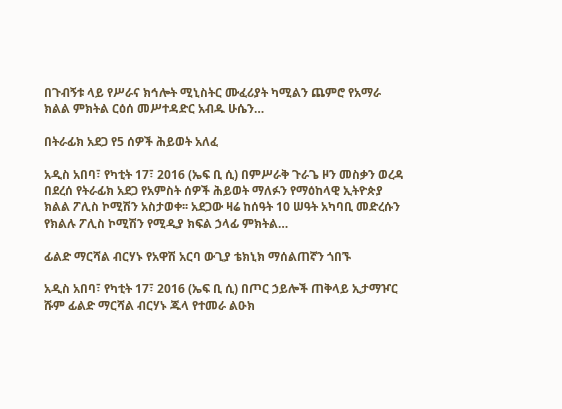በጉብኝቱ ላይ የሥራና ክኅሎት ሚኒስትር ሙፈሪያት ካሚልን ጨምሮ የአማራ ክልል ምክትል ርዕሰ መሥተዳድር አብዱ ሁሴን…

በትራፊክ አደጋ የ5 ሰዎች ሕይወት አለፈ

አዲስ አበባ፣ የካቲት 17፣ 2016 (ኤፍ ቢ ሲ) በምሥራቅ ጉራጌ ዞን መስቃን ወረዳ በደረሰ የትራፊክ አደጋ የአምስት ሰዎች ሕይወት ማለፉን የማዕከላዊ ኢትዮጵያ ክልል ፖሊስ ኮሚሽን አስታወቀ፡፡ አደጋው ዛሬ ከሰዓት 10 ሠዓት አካባቢ መድረሱን የክልሉ ፖሊስ ኮሚሽን የሚዲያ ክፍል ኃላፊ ምክትል…

ፊልድ ማርሻል ብርሃኑ የአዋሽ አርባ ውጊያ ቴክኒክ ማሰልጠኛን ጎበኙ

አዲስ አበባ፣ የካቲት 17፣ 2016 (ኤፍ ቢ ሲ) በጦር ኃይሎች ጠቅላይ ኢታማዦር ሹም ፊልድ ማርሻል ብርሃኑ ጁላ የተመራ ልዑክ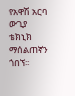የአዋሽ አርባ ውጊያ ቴክኒክ ማሰልጠኛን ጎበኘ፡፡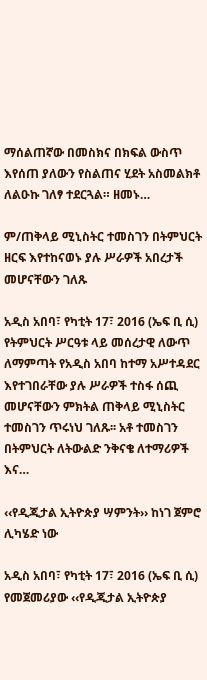ማሰልጠኛው በመስክና በክፍል ውስጥ እየሰጠ ያለውን የስልጠና ሂደት አስመልክቶ ለልዑኩ ገለፃ ተደርጓል። ዘመኑ…

ም/ጠቅላይ ሚኒስትር ተመስገን በትምህርት ዘርፍ እየተከናወኑ ያሉ ሥራዎች አበረታች መሆናቸውን ገለጹ

አዲስ አበባ፣ የካቲት 17፣ 2016 (ኤፍ ቢ ሲ) የትምህርት ሥርዓቱ ላይ መሰረታዊ ለውጥ ለማምጣት የአዲስ አበባ ከተማ አሥተዳደር እየተገበራቸው ያሉ ሥራዎች ተስፋ ሰጪ መሆናቸውን ምክትል ጠቅላይ ሚኒስትር ተመስገን ጥሩነህ ገለጹ፡፡ አቶ ተመስገን በትምህርት ለትውልድ ንቅናቄ ለተማሪዎች እና…

‹‹የዲጂታል ኢትዮጵያ ሣምንት›› ከነገ ጀምሮ ሊካሄድ ነው

አዲስ አበባ፣ የካቲት 17፣ 2016 (ኤፍ ቢ ሲ) የመጀመሪያው ‹‹የዲጂታል ኢትዮጵያ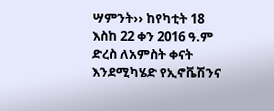ሣምንት›› ከየካቲት 18 እስከ 22 ቀን 2016 ዓ.ም ድረስ ለአምስት ቀናት እንደሚካሄድ የኢኖቬሽንና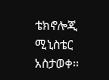ቴክኖሎጂ ሚኒስቴር አስታወቀ፡፡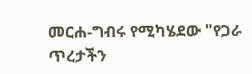መርሐ-ግብሩ የሚካሄደው "የጋራ ጥረታችን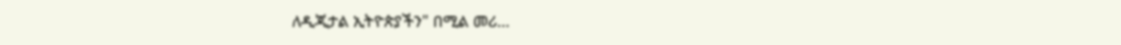ለዲጂታል ኢትዮጵያችን" በሚል መሪ…